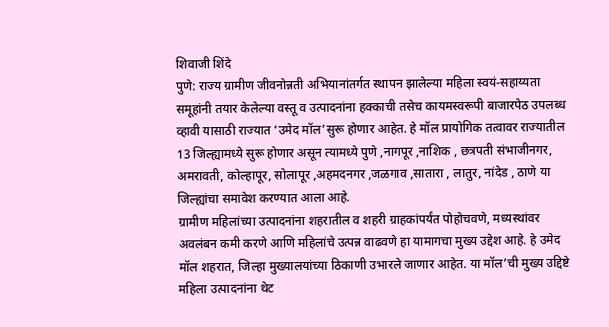शिवाजी शिंदे
पुणे: राज्य ग्रामीण जीवनोन्नती अभियानांतर्गत स्थापन झालेल्या महिला स्वयं-सहाय्यता समूहांनी तयार केलेल्या वस्तू व उत्पादनांना हक्काची तसेच कायमस्वरूपी बाजारपेठ उपलब्ध व्हावी यासाठी राज्यात ‘उमेद मॉल’सुरू होणार आहेत. हे मॉल प्रायोगिक तत्वावर राज्यातील 13 जिल्ह्यामध्ये सुरू होणार असून त्यामध्ये पुणे ,नागपूर ,नाशिक , छत्रपती संभाजीनगर, अमरावती, कोल्हापूर, सोलापूर ,अहमदनगर ,जळगाव ,सातारा , लातुर, नांदेड , ठाणे या जिल्ह्यांचा समावेश करण्यात आला आहे.
ग्रामीण महिलांच्या उत्पादनांना शहरातील व शहरी ग्राहकांपर्यंत पोहोचवणे, मध्यस्थांवर अवलंबन कमी करणे आणि महिलांचे उत्पन्न वाढवणे हा यामागचा मुख्य उद्देश आहे. हे उमेद मॉल शहरात, जिल्हा मुख्यालयांच्या ठिकाणी उभारले जाणार आहेत. या मॉल’ची मुख्य उद्दिष्टे महिला उत्पादनांना थेट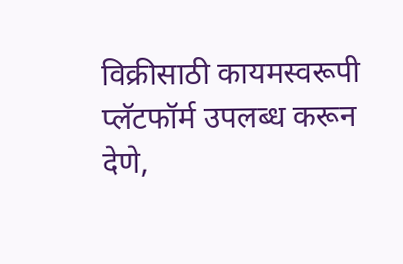विक्रीसाठी कायमस्वरूपी प्लॅटफॉर्म उपलब्ध करून देणे,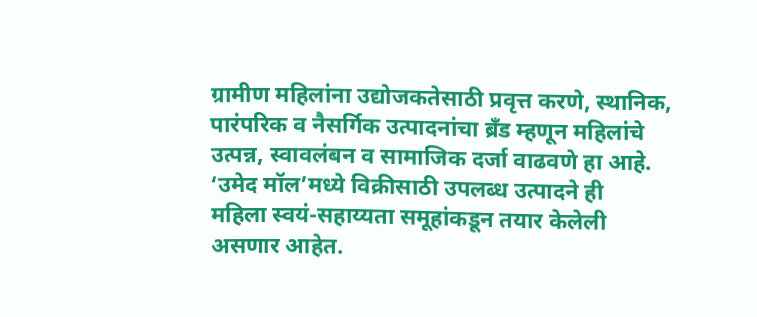ग्रामीण महिलांना उद्योजकतेसाठी प्रवृत्त करणे, स्थानिक, पारंपरिक व नैसर्गिक उत्पादनांचा ब्रँड म्हणून महिलांचे उत्पन्न, स्वावलंबन व सामाजिक दर्जा वाढवणे हा आहे.
‘उमेद मॉल’मध्ये विक्रीसाठी उपलब्ध उत्पादने ही
महिला स्वयं-सहाय्यता समूहांकडून तयार केलेली असणार आहेत.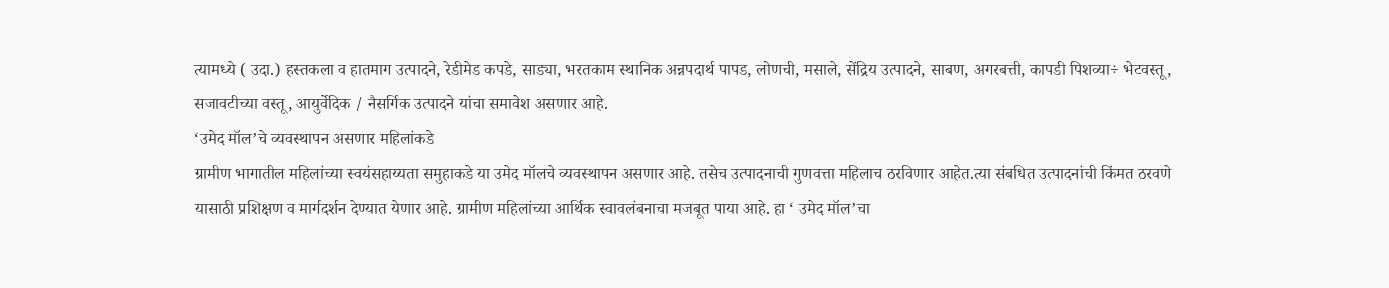त्यामध्ये ( उदा.) हस्तकला व हातमाग उत्पादने, रेडीमेड कपडे, साड्या, भरतकाम स्थानिक अन्नपदार्थ पापड, लोणची, मसाले, सेंद्रिय उत्पादने, साबण, अगरबत्ती, कापडी पिशव्या÷ भेटवस्तू, सजावटीच्या वस्तू, आयुर्वेदिक / नैसर्गिक उत्पादने यांचा समावेश असणार आहे.
‘उमेद मॉल’चे व्यवस्थापन असणार महिलांकडे
ग्रामीण भागातील महिलांच्या स्वयंसहाय्यता समुहाकडे या उमेद मॉलचे व्यवस्थापन असणार आहे. तसेच उत्पादनाची गुणवत्ता महिलाच ठरविणार आहेत.त्या संबधित उत्पादनांची किंमत ठरवणे यासाठी प्रशिक्षण व मार्गदर्शन देण्यात येणार आहे. ग्रामीण महिलांच्या आर्थिक स्वावलंबनाचा मजबूत पाया आहे. हा ‘ उमेद मॉल’चा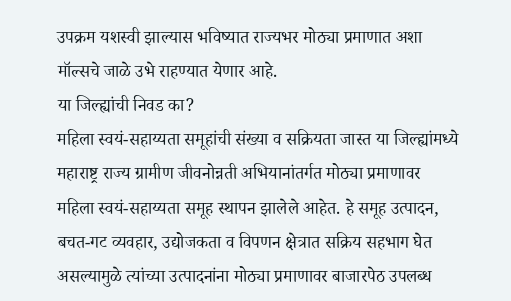उपक्रम यशस्वी झाल्यास भविष्यात राज्यभर मोठ्या प्रमाणात अशा मॉल्सचे जाळे उभे राहण्यात येणार आहे.
या जिल्ह्यांची निवड का?
महिला स्वयं-सहाय्यता समूहांची संख्या व सक्रियता जास्त या जिल्ह्यांमध्ये महाराष्ट्र राज्य ग्रामीण जीवनोन्नती अभियानांतर्गत मोठ्या प्रमाणावर महिला स्वयं-सहाय्यता समूह स्थापन झालेले आहेत. हे समूह उत्पादन, बचत-गट व्यवहार, उद्योजकता व विपणन क्षेत्रात सक्रिय सहभाग घेत असल्यामुळे त्यांच्या उत्पादनांना मोठ्या प्रमाणावर बाजारपेठ उपलब्ध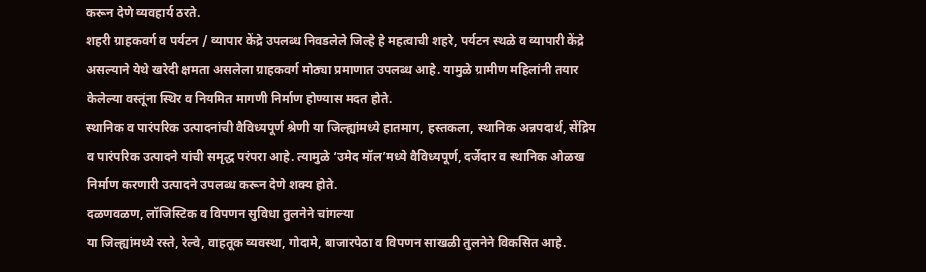करून देणे व्यवहार्य ठरते.
शहरी ग्राहकवर्ग व पर्यटन / व्यापार केंद्रे उपलब्ध निवडलेले जिल्हे हे महत्वाची शहरे, पर्यटन स्थळे व व्यापारी केंद्रे असल्याने येथे खरेदी क्षमता असलेला ग्राहकवर्ग मोठ्या प्रमाणात उपलब्ध आहे. यामुळे ग्रामीण महिलांनी तयार केलेल्या वस्तूंना स्थिर व नियमित मागणी निर्माण होण्यास मदत होते.
स्थानिक व पारंपरिक उत्पादनांची वैविध्यपूर्ण श्रेणी या जिल्ह्यांमध्ये हातमाग, हस्तकला, स्थानिक अन्नपदार्थ, सेंद्रिय व पारंपरिक उत्पादने यांची समृद्ध परंपरा आहे. त्यामुळे ‘उमेद मॉल’मध्ये वैविध्यपूर्ण, दर्जेदार व स्थानिक ओळख निर्माण करणारी उत्पादने उपलब्ध करून देणे शक्य होते.
दळणवळण, लॉजिस्टिक व विपणन सुविधा तुलनेने चांगल्या
या जिल्ह्यांमध्ये रस्ते, रेल्वे, वाहतूक व्यवस्था, गोदामे, बाजारपेठा व विपणन साखळी तुलनेने विकसित आहे.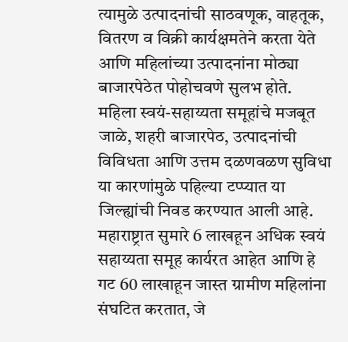त्यामुळे उत्पादनांची साठवणूक, वाहतूक, वितरण व विक्री कार्यक्षमतेने करता येते आणि महिलांच्या उत्पादनांना मोठ्या बाजारपेठेत पोहोचवणे सुलभ होते.
महिला स्वयं-सहाय्यता समूहांचे मजबूत जाळे, शहरी बाजारपेठ, उत्पादनांची विविधता आणि उत्तम दळणवळण सुविधा या कारणांमुळे पहिल्या टप्प्यात या जिल्ह्यांची निवड करण्यात आली आहे.
महाराष्ट्रात सुमारे 6 लाखहून अधिक स्वयं सहाय्यता समूह कार्यरत आहेत आणि हे गट 60 लाखाहून जास्त ग्रामीण महिलांना संघटित करतात, जे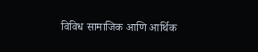विविध सामाजिक आणि आर्थिक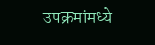उपक्रमांमध्ये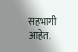सहभागी आहेत.